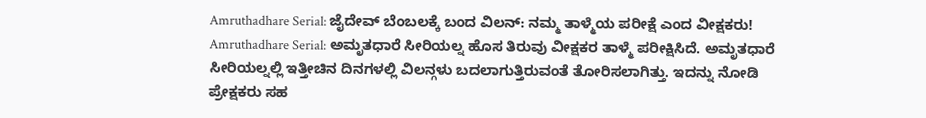Amruthadhare Serial: ಜೈದೇವ್ ಬೆಂಬಲಕ್ಕೆ ಬಂದ ವಿಲನ್: ನಮ್ಮ ತಾಳ್ಮೆಯ ಪರೀಕ್ಷೆ ಎಂದ ವೀಕ್ಷಕರು!
Amruthadhare Serial: ಅಮೃತಧಾರೆ ಸೀರಿಯಲ್ನ ಹೊಸ ತಿರುವು ವೀಕ್ಷಕರ ತಾಳ್ಮೆ ಪರೀಕ್ಷಿಸಿದೆ. ಅಮೃತಧಾರೆ ಸೀರಿಯಲ್ನಲ್ಲಿ ಇತ್ತೀಚಿನ ದಿನಗಳಲ್ಲಿ ವಿಲನ್ಗಳು ಬದಲಾಗುತ್ತಿರುವಂತೆ ತೋರಿಸಲಾಗಿತ್ತು. ಇದನ್ನು ನೋಡಿ ಪ್ರೇಕ್ಷಕರು ಸಹ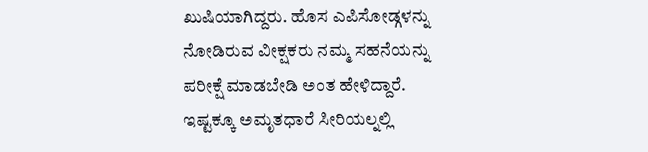ಖುಷಿಯಾಗಿದ್ದರು. ಹೊಸ ಎಪಿಸೋಡ್ಗಳನ್ನು ನೋಡಿರುವ ವೀಕ್ಷಕರು ನಮ್ಮ ಸಹನೆಯನ್ನು ಪರೀಕ್ಷೆ ಮಾಡಬೇಡಿ ಅಂತ ಹೇಳಿದ್ದಾರೆ. ಇಷ್ಟಕ್ಕೂ ಅಮೃತಧಾರೆ ಸೀರಿಯಲ್ನಲ್ಲಿ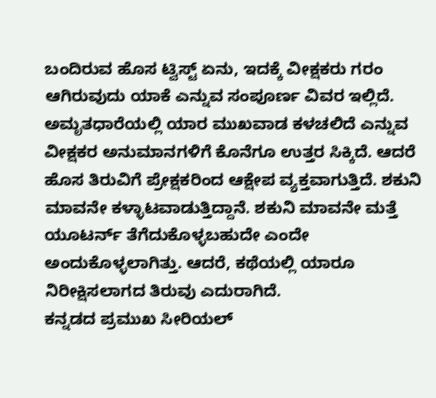ಬಂದಿರುವ ಹೊಸ ಟ್ವಿಸ್ಟ್ ಏನು, ಇದಕ್ಕೆ ವೀಕ್ಷಕರು ಗರಂ ಆಗಿರುವುದು ಯಾಕೆ ಎನ್ನುವ ಸಂಪೂರ್ಣ ವಿವರ ಇಲ್ಲಿದೆ. ಅಮೃತಧಾರೆಯಲ್ಲಿ ಯಾರ ಮುಖವಾಡ ಕಳಚಲಿದೆ ಎನ್ನುವ ವೀಕ್ಷಕರ ಅನುಮಾನಗಳಿಗೆ ಕೊನೆಗೂ ಉತ್ತರ ಸಿಕ್ಕಿದೆ. ಆದರೆ ಹೊಸ ತಿರುವಿಗೆ ಪ್ರೇಕ್ಷಕರಿಂದ ಆಕ್ಷೇಪ ವ್ಯಕ್ತವಾಗುತ್ತಿದೆ. ಶಕುನಿ ಮಾವನೇ ಕಳ್ಳಾಟವಾಡುತ್ತಿದ್ದಾನೆ. ಶಕುನಿ ಮಾವನೇ ಮತ್ತೆ ಯೂಟರ್ನ್ ತೆಗೆದುಕೊಳ್ಳಬಹುದೇ ಎಂದೇ ಅಂದುಕೊಳ್ಳಲಾಗಿತ್ತು. ಆದರೆ, ಕಥೆಯಲ್ಲಿ ಯಾರೂ ನಿರೀಕ್ಷಿಸಲಾಗದ ತಿರುವು ಎದುರಾಗಿದೆ.
ಕನ್ನಡದ ಪ್ರಮುಖ ಸೀರಿಯಲ್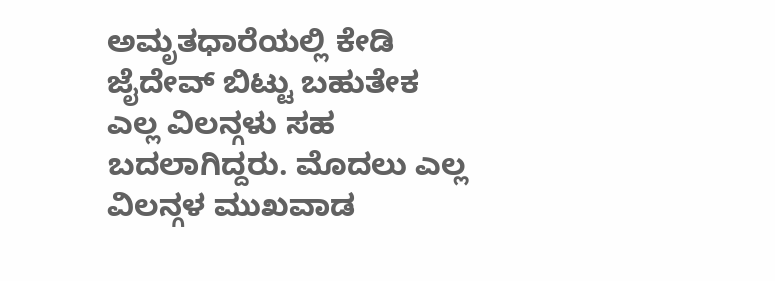ಅಮೃತಧಾರೆಯಲ್ಲಿ ಕೇಡಿ ಜೈದೇವ್ ಬಿಟ್ಟು ಬಹುತೇಕ ಎಲ್ಲ ವಿಲನ್ಗಳು ಸಹ ಬದಲಾಗಿದ್ದರು. ಮೊದಲು ಎಲ್ಲ ವಿಲನ್ಗಳ ಮುಖವಾಡ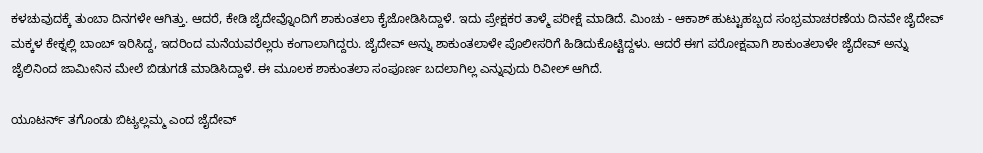ಕಳಚುವುದಕ್ಕೆ ತುಂಬಾ ದಿನಗಳೇ ಆಗಿತ್ತು. ಆದರೆ, ಕೇಡಿ ಜೈದೇವ್ನೊಂದಿಗೆ ಶಾಕುಂತಲಾ ಕೈಜೋಡಿಸಿದ್ದಾಳೆ. ಇದು ಪ್ರೇಕ್ಷಕರ ತಾಳ್ಮೆ ಪರೀಕ್ಷೆ ಮಾಡಿದೆ. ಮಿಂಚು - ಆಕಾಶ್ ಹುಟ್ಟುಹಬ್ಬದ ಸಂಭ್ರಮಾಚರಣೆಯ ದಿನವೇ ಜೈದೇವ್ ಮಕ್ಕಳ ಕೇಕ್ನಲ್ಲಿ ಬಾಂಬ್ ಇರಿಸಿದ್ದ, ಇದರಿಂದ ಮನೆಯವರೆಲ್ಲರು ಕಂಗಾಲಾಗಿದ್ದರು. ಜೈದೇವ್ ಅನ್ನು ಶಾಕುಂತಲಾಳೇ ಪೊಲೀಸರಿಗೆ ಹಿಡಿದುಕೊಟ್ಟಿದ್ದಳು. ಆದರೆ ಈಗ ಪರೋಕ್ಷವಾಗಿ ಶಾಕುಂತಲಾಳೇ ಜೈದೇವ್ ಅನ್ನು ಜೈಲಿನಿಂದ ಜಾಮೀನಿನ ಮೇಲೆ ಬಿಡುಗಡೆ ಮಾಡಿಸಿದ್ದಾಳೆ. ಈ ಮೂಲಕ ಶಾಕುಂತಲಾ ಸಂಪೂರ್ಣ ಬದಲಾಗಿಲ್ಲ ಎನ್ನುವುದು ರಿವೀಲ್ ಆಗಿದೆ.

ಯೂಟರ್ನ್ ತಗೊಂಡು ಬಿಟ್ಯಲ್ಲಮ್ಮ ಎಂದ ಜೈದೇವ್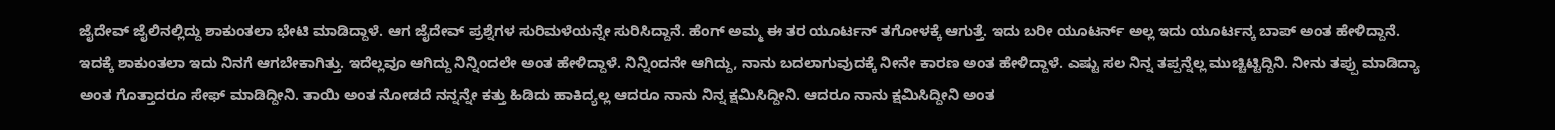ಜೈದೇವ್ ಜೈಲಿನಲ್ಲಿದ್ದು ಶಾಕುಂತಲಾ ಭೇಟಿ ಮಾಡಿದ್ದಾಳೆ. ಆಗ ಜೈದೇವ್ ಪ್ರಶ್ನೆಗಳ ಸುರಿಮಳೆಯನ್ನೇ ಸುರಿಸಿದ್ದಾನೆ. ಹೆಂಗ್ ಅಮ್ಮ ಈ ತರ ಯೂರ್ಟನ್ ತಗೋಳಕ್ಕೆ ಆಗುತ್ತೆ. ಇದು ಬರೀ ಯೂಟರ್ನ್ ಅಲ್ಲ ಇದು ಯೂರ್ಟನ್ಕ ಬಾಪ್ ಅಂತ ಹೇಳಿದ್ದಾನೆ. ಇದಕ್ಕೆ ಶಾಕುಂತಲಾ ಇದು ನಿನಗೆ ಆಗಬೇಕಾಗಿತ್ತು. ಇದೆಲ್ಲವೂ ಆಗಿದ್ದು ನಿನ್ನಿಂದಲೇ ಅಂತ ಹೇಳಿದ್ದಾಳೆ. ನಿನ್ನಿಂದನೇ ಆಗಿದ್ದು, ನಾನು ಬದಲಾಗುವುದಕ್ಕೆ ನೀನೇ ಕಾರಣ ಅಂತ ಹೇಳಿದ್ದಾಳೆ. ಎಷ್ಟು ಸಲ ನಿನ್ನ ತಪ್ಪನ್ನೆಲ್ಲ ಮುಚ್ಚಿಟ್ಟಿದ್ದಿನಿ. ನೀನು ತಪ್ಪು ಮಾಡಿದ್ಯಾ ಅಂತ ಗೊತ್ತಾದರೂ ಸೇಫ್ ಮಾಡಿದ್ದೀನಿ. ತಾಯಿ ಅಂತ ನೋಡದೆ ನನ್ನನ್ನೇ ಕತ್ತು ಹಿಡಿದು ಹಾಕಿದ್ಯಲ್ಲ ಆದರೂ ನಾನು ನಿನ್ನ ಕ್ಷಮಿಸಿದ್ದೀನಿ. ಆದರೂ ನಾನು ಕ್ಷಮಿಸಿದ್ದೀನಿ ಅಂತ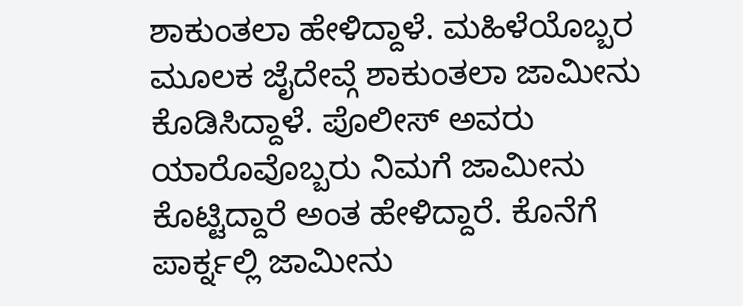ಶಾಕುಂತಲಾ ಹೇಳಿದ್ದಾಳೆ. ಮಹಿಳೆಯೊಬ್ಬರ ಮೂಲಕ ಜೈದೇವ್ಗೆ ಶಾಕುಂತಲಾ ಜಾಮೀನು ಕೊಡಿಸಿದ್ದಾಳೆ. ಪೊಲೀಸ್ ಅವರು ಯಾರೊವೊಬ್ಬರು ನಿಮಗೆ ಜಾಮೀನು ಕೊಟ್ಟಿದ್ದಾರೆ ಅಂತ ಹೇಳಿದ್ದಾರೆ. ಕೊನೆಗೆ ಪಾರ್ಕ್ನಲ್ಲಿ ಜಾಮೀನು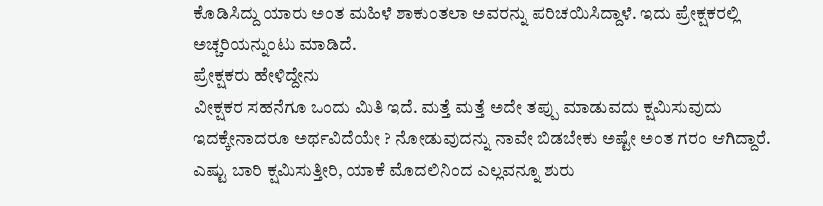ಕೊಡಿಸಿದ್ದು ಯಾರು ಅಂತ ಮಹಿಳೆ ಶಾಕುಂತಲಾ ಅವರನ್ನು ಪರಿಚಯಿಸಿದ್ದಾಳೆ. ಇದು ಪ್ರೇಕ್ಷಕರಲ್ಲಿ ಅಚ್ಚರಿಯನ್ನುಂಟು ಮಾಡಿದೆ.
ಪ್ರೇಕ್ಷಕರು ಹೇಳಿದ್ದೇನು
ವೀಕ್ಷಕರ ಸಹನೆಗೂ ಒಂದು ಮಿತಿ ಇದೆ. ಮತ್ತೆ ಮತ್ತೆ ಅದೇ ತಪ್ಪು ಮಾಡುವದು ಕ್ಷಮಿಸುವುದು ಇದಕ್ಕೇನಾದರೂ ಅರ್ಥವಿದೆಯೇ ? ನೋಡುವುದನ್ನು ನಾವೇ ಬಿಡಬೇಕು ಅಷ್ಟೇ ಅಂತ ಗರಂ ಆಗಿದ್ದಾರೆ. ಎಷ್ಟು ಬಾರಿ ಕ್ಷಮಿಸುತ್ತೀರಿ, ಯಾಕೆ ಮೊದಲಿನಿಂದ ಎಲ್ಲವನ್ನೂ ಶುರು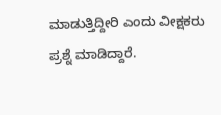ಮಾಡುತ್ತಿದ್ದೀರಿ ಎಂದು ವೀಕ್ಷಕರು ಪ್ರಶ್ನೆ ಮಾಡಿದ್ದಾರೆ.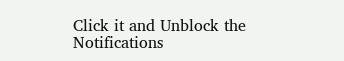Click it and Unblock the Notifications